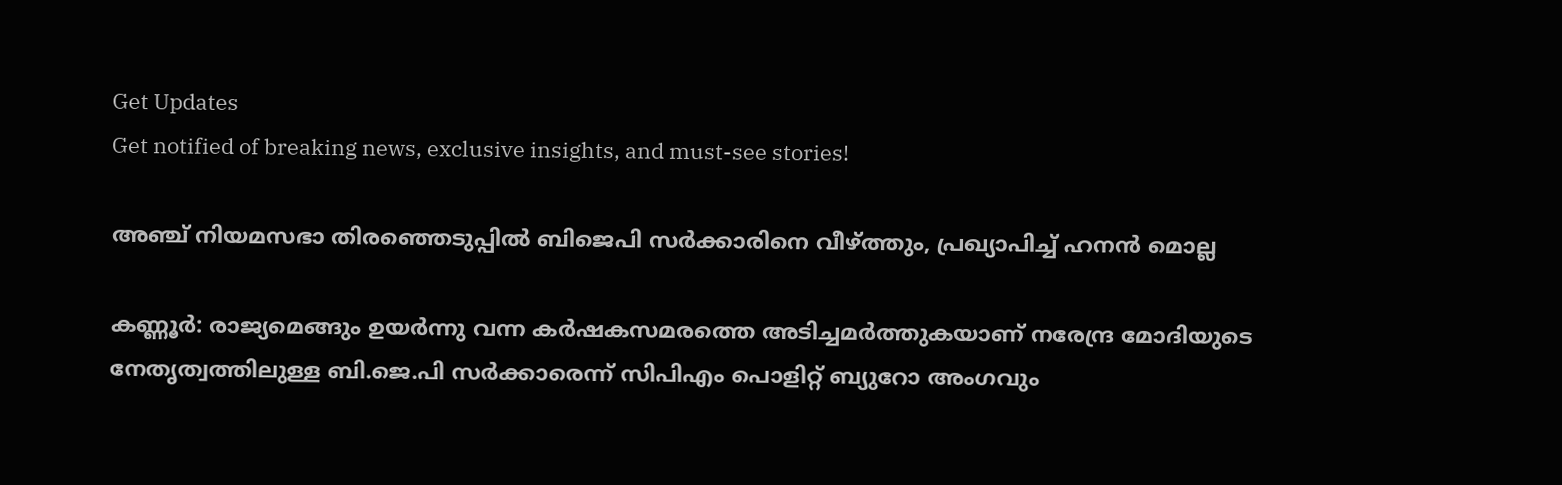Get Updates
Get notified of breaking news, exclusive insights, and must-see stories!

അഞ്ച് നിയമസഭാ തിരഞ്ഞെടുപ്പില്‍ ബിജെപി സര്‍ക്കാരിനെ വീഴ്ത്തും, പ്രഖ്യാപിച്ച് ഹനന്‍ മൊല്ല

കണ്ണൂര്‍: രാജ്യമെങ്ങും ഉയര്‍ന്നു വന്ന കര്‍ഷകസമരത്തെ അടിച്ചമര്‍ത്തുകയാണ് നരേന്ദ്ര മോദിയുടെ നേതൃത്വത്തിലുള്ള ബി.ജെ.പി സര്‍ക്കാരെന്ന് സിപിഎം പൊളിറ്റ് ബ്യുറോ അംഗവും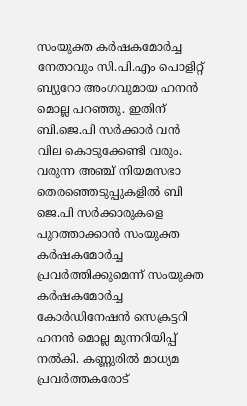സംയുക്ത കര്‍ഷകമോര്‍ച്ച നേതാവും സി.പി.എം പൊളിറ്റ് ബ്യുറോ അംഗവുമായ ഹനന്‍ മൊല്ല പറഞ്ഞു. ഇതിന് ബി.ജെ.പി സര്‍ക്കാര്‍ വന്‍ വില കൊടുക്കേണ്ടി വരും. വരുന്ന അഞ്ച് നിയമസഭാ തെരഞ്ഞെടുപ്പുകളില്‍ ബി ജെ.പി സര്‍ക്കാരുകളെ പുറത്താക്കാന്‍ സംയുക്ത കര്‍ഷകമോര്‍ച്ച പ്രവര്‍ത്തിക്കുമെന്ന് സംയുക്ത കര്‍ഷകമോര്‍ച്ച കോര്‍ഡിനേഷന്‍ സെക്രട്ടറി ഹനന്‍ മൊല്ല മുന്നറിയിപ്പ് നല്‍കി. കണ്ണുരില്‍ മാധ്യമ പ്രവര്‍ത്തകരോട്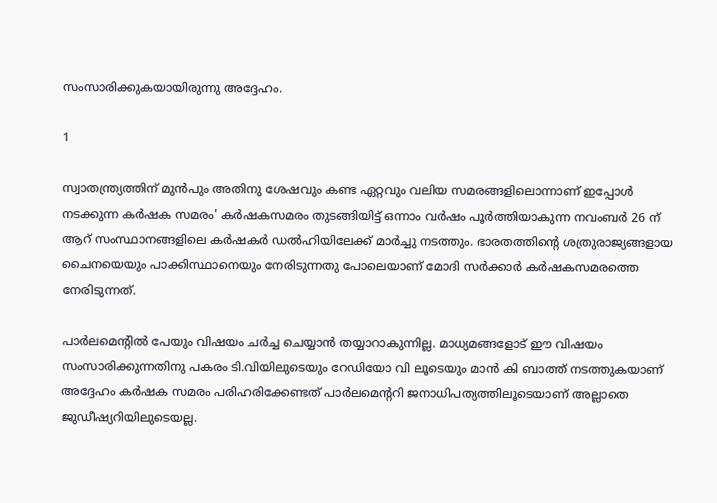സംസാരിക്കുകയായിരുന്നു അദ്ദേഹം.

1

സ്വാതന്ത്ര്യത്തിന് മുന്‍പും അതിനു ശേഷവും കണ്ട ഏറ്റവും വലിയ സമരങ്ങളിലൊന്നാണ് ഇപ്പോള്‍ നടക്കുന്ന കര്‍ഷക സമരം' കര്‍ഷകസമരം തുടങ്ങിയിട്ട് ഒന്നാം വര്‍ഷം പൂര്‍ത്തിയാകുന്ന നവംബര്‍ 26 ന് ആറ് സംസ്ഥാനങ്ങളിലെ കര്‍ഷകര്‍ ഡല്‍ഹിയിലേക്ക് മാര്‍ച്ചു നടത്തും. ഭാരതത്തിന്റെ ശത്രുരാജ്യങ്ങളായ ചൈനയെയും പാക്കിസ്ഥാനെയും നേരിടുന്നതു പോലെയാണ് മോദി സര്‍ക്കാര്‍ കര്‍ഷകസമരത്തെ നേരിടുന്നത്.

പാര്‍ലമെന്റില്‍ പേയും വിഷയം ചര്‍ച്ച ചെയ്യാന്‍ തയ്യാറാകുന്നില്ല. മാധ്യമങ്ങളോട് ഈ വിഷയം സംസാരിക്കുന്നതിനു പകരം ടി.വിയിലുടെയും റേഡിയോ വി ലൂടെയും മാന്‍ കി ബാത്ത് നടത്തുകയാണ് അദ്ദേഹം കര്‍ഷക സമരം പരിഹരിക്കേണ്ടത് പാര്‍ലമെന്ററി ജനാധിപത്യത്തിലൂടെയാണ് അല്ലാതെ ജുഡീഷ്യറിയിലുടെയല്ല.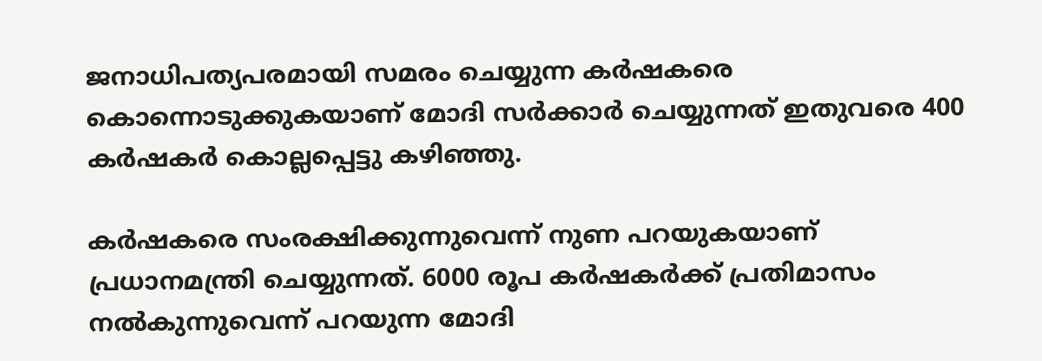ജനാധിപത്യപരമായി സമരം ചെയ്യുന്ന കര്‍ഷകരെ കൊന്നൊടുക്കുകയാണ് മോദി സര്‍ക്കാര്‍ ചെയ്യുന്നത് ഇതുവരെ 400 കര്‍ഷകര്‍ കൊല്ലപ്പെട്ടു കഴിഞ്ഞു.

കര്‍ഷകരെ സംരക്ഷിക്കുന്നുവെന്ന് നുണ പറയുകയാണ് പ്രധാനമന്ത്രി ചെയ്യുന്നത്. 6000 രൂപ കര്‍ഷകര്‍ക്ക് പ്രതിമാസം നല്‍കുന്നുവെന്ന് പറയുന്ന മോദി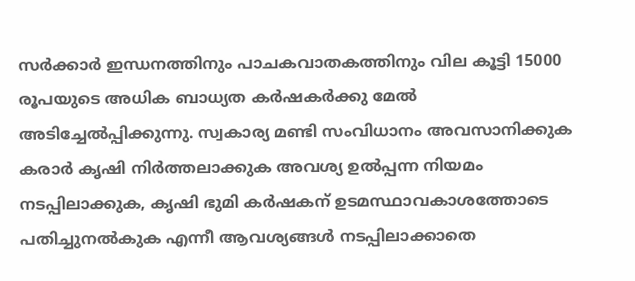സര്‍ക്കാര്‍ ഇന്ധനത്തിനും പാചകവാതകത്തിനും വില കൂട്ടി 15000 രൂപയുടെ അധിക ബാധ്യത കര്‍ഷകര്‍ക്കു മേല്‍ അടിച്ചേല്‍പ്പിക്കുന്നു. സ്വകാര്യ മണ്ടി സംവിധാനം അവസാനിക്കുക കരാര്‍ കൃഷി നിര്‍ത്തലാക്കുക അവശ്യ ഉല്‍പ്പന്ന നിയമം നടപ്പിലാക്കുക, കൃഷി ഭുമി കര്‍ഷകന് ഉടമസ്ഥാവകാശത്തോടെ പതിച്ചുനല്‍കുക എന്നീ ആവശ്യങ്ങള്‍ നടപ്പിലാക്കാതെ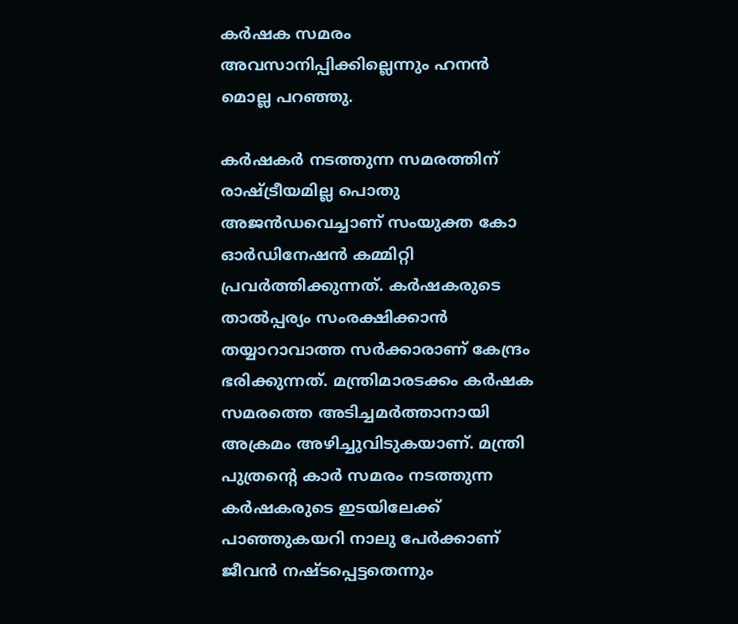കര്‍ഷക സമരം അവസാനിപ്പിക്കില്ലെന്നും ഹനന്‍ മൊല്ല പറഞ്ഞു.

കര്‍ഷകര്‍ നടത്തുന്ന സമരത്തിന് രാഷ്ട്രീയമില്ല പൊതു അജന്‍ഡവെച്ചാണ് സംയുക്ത കോ ഓര്‍ഡിനേഷന്‍ കമ്മിറ്റി പ്രവര്‍ത്തിക്കുന്നത്. കര്‍ഷകരുടെ താല്‍പ്പര്യം സംരക്ഷിക്കാന്‍ തയ്യാറാവാത്ത സര്‍ക്കാരാണ് കേന്ദ്രം ഭരിക്കുന്നത്. മന്ത്രിമാരടക്കം കര്‍ഷക സമരത്തെ അടിച്ചമര്‍ത്താനായി അക്രമം അഴിച്ചുവിടുകയാണ്. മന്ത്രി പുത്രന്റെ കാര്‍ സമരം നടത്തുന്ന കര്‍ഷകരുടെ ഇടയിലേക്ക് പാഞ്ഞുകയറി നാലു പേര്‍ക്കാണ് ജീവന്‍ നഷ്ടപ്പെട്ടതെന്നും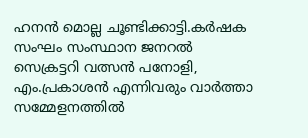ഹനന്‍ മൊല്ല ചൂണ്ടിക്കാട്ടി.കര്‍ഷക സംഘം സംസ്ഥാന ജനറല്‍ സെക്രട്ടറി വത്സന്‍ പനോളി, എം.പ്രകാശന്‍ എന്നിവരും വാര്‍ത്താ സമ്മേളനത്തില്‍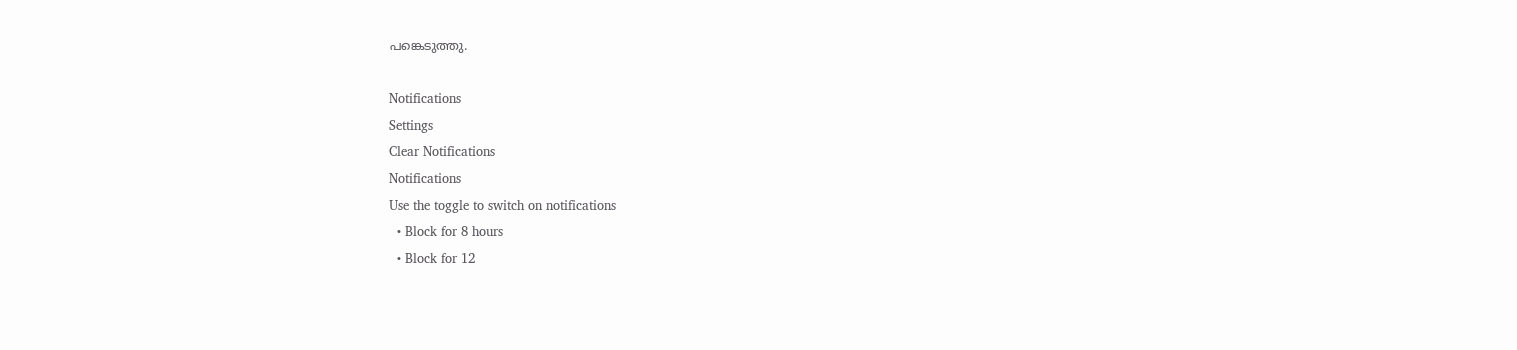പങ്കെടുത്തു.

Notifications
Settings
Clear Notifications
Notifications
Use the toggle to switch on notifications
  • Block for 8 hours
  • Block for 12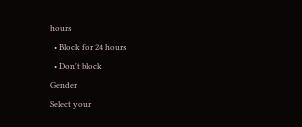hours
  • Block for 24 hours
  • Don't block
Gender
Select your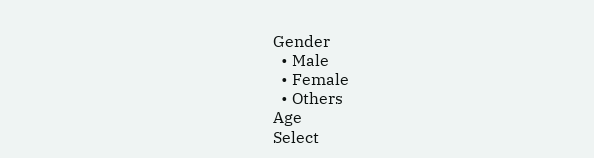Gender
  • Male
  • Female
  • Others
Age
Select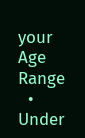your Age Range
  • Under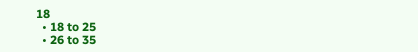18
  • 18 to 25
  • 26 to 35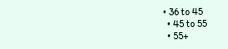• 36 to 45
  • 45 to 55
  • 55+